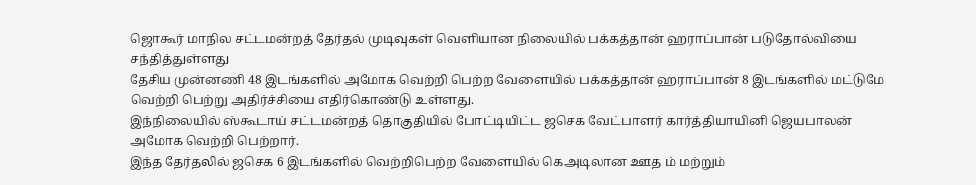ஜொகூர் மாநில சட்டமன்றத் தேர்தல் முடிவுகள் வெளியான நிலையில் பக்கத்தான் ஹராப்பான் படுதோல்வியை சந்தித்துள்ளது
தேசிய முன்னணி 48 இடங்களில் அமோக வெற்றி பெற்ற வேளையில் பக்கத்தான் ஹராப்பான் 8 இடங்களில் மட்டுமே வெற்றி பெற்று அதிர்ச்சியை எதிர்கொண்டு உள்ளது.
இந்நிலையில் ஸ்கூடாய் சட்டமன்றத் தொகுதியில் போட்டியிட்ட ஜசெக வேட்பாளர் கார்த்தியாயினி ஜெயபாலன் அமோக வெற்றி பெற்றார்.
இந்த தேர்தலில் ஜசெக 6 இடங்களில் வெற்றிபெற்ற வேளையில் கெஅடிலான ஊத ம் மற்றும்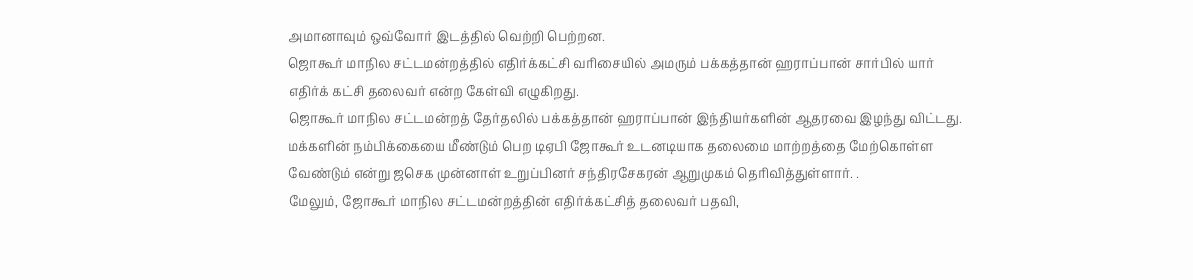அமானாவும் ஒவ்வோர் இடத்தில் வெற்றி பெற்றன.
ஜொகூர் மாநில சட்டமன்றத்தில் எதிர்க்கட்சி வரிசையில் அமரும் பக்கத்தான் ஹராப்பான் சார்பில் யார் எதிர்க் கட்சி தலைவர் என்ற கேள்வி எழுகிறது.
ஜொகூர் மாநில சட்டமன்றத் தேர்தலில் பக்கத்தான் ஹராப்பான் இந்தியர்களின் ஆதரவை இழந்து விட்டது.
மக்களின் நம்பிக்கையை மீண்டும் பெற டிஏபி ஜோகூர் உடனடியாக தலைமை மாற்றத்தை மேற்கொள்ள வேண்டும் என்று ஜசெக முன்னாள் உறுப்பினர் சந்திரசேகரன் ஆறுமுகம் தெரிவித்துள்ளார். .
மேலும், ஜோகூர் மாநில சட்டமன்றத்தின் எதிர்க்கட்சித் தலைவர் பதவி,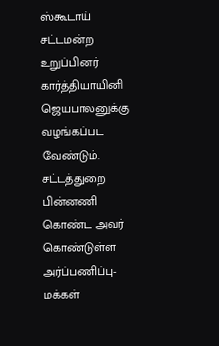ஸ்கூடாய் சட்டமன்ற உறுப்பினர் கார்த்தியாயினி ஜெயபாலனுக்கு வழங்கப்பட வேண்டும்.
சட்டத்துறை பின்னணி கொண்ட அவர் கொண்டுள்ள அர்ப்பணிப்பு- மக்கள்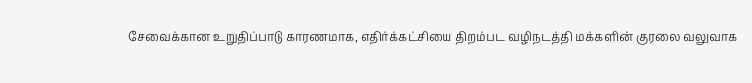சேவைக்கான உறுதிப்பாடு காரணமாக, எதிர்க்கட்சியை திறம்பட வழிநடத்தி மக்களின் குரலை வலுவாக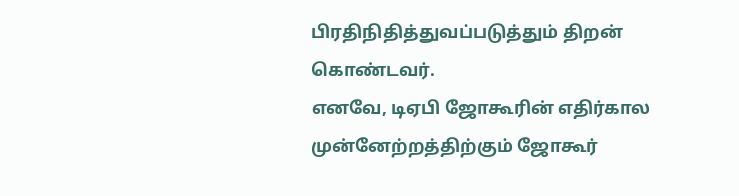பிரதிநிதித்துவப்படுத்தும் திறன் கொண்டவர்.
எனவே, டிஏபி ஜோகூரின் எதிர்கால முன்னேற்றத்திற்கும் ஜோகூர்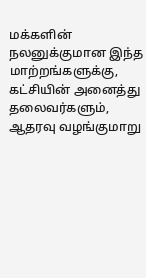மக்களின் நலனுக்குமான இந்த மாற்றங்களுக்கு, கட்சியின் அனைத்து தலைவர்களும், ஆதரவு வழங்குமாறு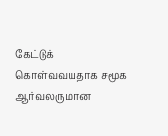கேட்டுக்
கொள்வவயதாக சமூக ஆர்வலருமான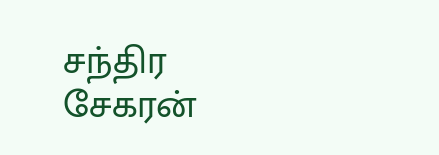சந்திர சேகரன்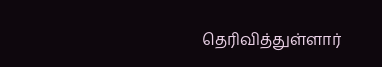தெரிவித்துள்ளார்